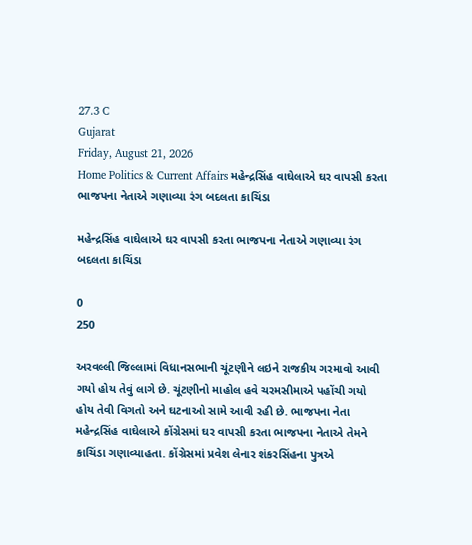27.3 C
Gujarat
Friday, August 21, 2026
Home Politics & Current Affairs મહેન્દ્રસિંહ વાઘેલાએ ઘર વાપસી કરતા ભાજપના નેતાએ ગણાવ્યા રંગ બદલતા કાચિંડા

મહેન્દ્રસિંહ વાઘેલાએ ઘર વાપસી કરતા ભાજપના નેતાએ ગણાવ્યા રંગ બદલતા કાચિંડા

0
250

અરવલ્લી જિલ્લામાં વિધાનસભાની ચૂંટણીને લઇને રાજકીય ગરમાવો આવી ગયો હોય તેવું લાગે છે. ચૂંટણીનો માહોલ હવે ચરમસીમાએ પહોંચી ગયો હોય તેવી વિગતો અને ઘટનાઓ સામે આવી રહી છે. ભાજપના નેતા મહેન્દ્રસિંહ વાઘેલાએ કોંગ્રેસમાં ઘર વાપસી કરતા ભાજપના નેતાએ તેમને કાચિંડા ગણાવ્યાહતા. કોંગ્રેસમાં પ્રવેશ લેનાર શંકરસિંહના પુત્રએ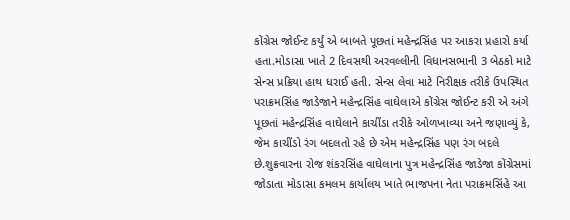કોંગ્રેસ જોઈન્ટ કર્યું એ બાબતે પૂછતાં મહેન્દ્રસિંહ પર આકરા પ્રહારો કર્યા હતા.મોડાસા ખાતે 2 દિવસથી અરવલ્લીની વિધાનસભાની 3 બેઠકો માટે સેન્સ પ્રક્રિયા હાથ ધરાઈ હતી. સેન્સ લેવા માટે નિરીક્ષક તરીકે ઉપસ્થિત પરાક્રમસિંહ જાડેજાને મહેન્દ્રસિંહ વાઘેલાએ કોંગ્રેસ જોઈન્ટ કરી એ અંગે પૂછતાં મહેન્દ્રસિંહ વાઘેલાને કાચીંડા તરીકે ઓળખાવ્યા અને જણાવ્યું કે, જેમ કાચીંડો રંગ બદલતો રહે છે એમ મહેન્દ્રસિંહ પણ રંગ બદલે છે.શુક્રવારના રોજ શંકરસિંહ વાઘેલાના પુત્ર મહેન્દ્રસિંહ જાડેજા કોંગ્રેસમાં જોડાતા મોડાસા કમલમ કાર્યાલય ખાતે ભાજપના નેતા પરાક્રમસિંહે આ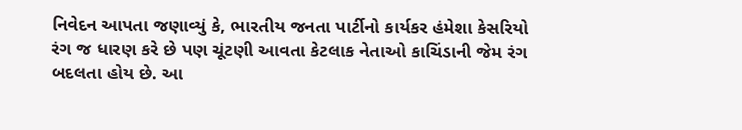નિવેદન આપતા જણાવ્યું કે, ભારતીય જનતા પાર્ટીનો કાર્યકર હંમેશા કેસરિયો રંગ જ ધારણ કરે છે પણ ચૂંટણી આવતા કેટલાક નેતાઓ કાચિંડાની જેમ રંગ બદલતા હોય છે. આ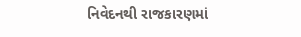નિવેદનથી રાજકારણમાં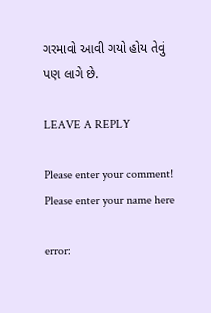ગરમાવો આવી ગયો હોય તેવું પણ લાગે છે.

LEAVE A REPLY

Please enter your comment!
Please enter your name here

error: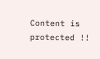Content is protected !!